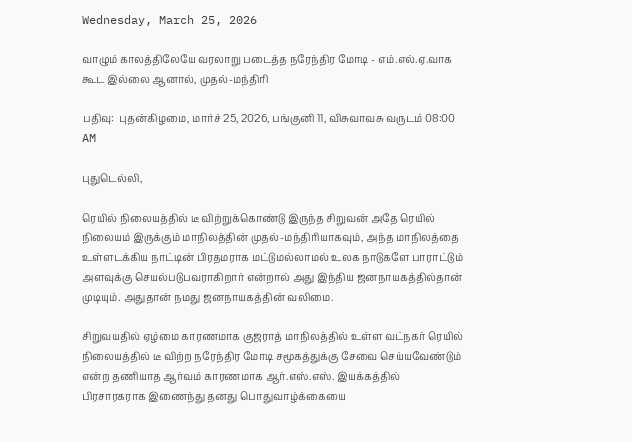Wednesday, March 25, 2026

வாழும் காலத்திலேயே வரலாறு படைத்த நரேந்திர மோடி - எம்.எல்.ஏ.வாக கூட இல்லை ஆனால், முதல்-மந்திரி

பதிவு:  புதன்கிழமை, மார்ச் 25, 2026, பங்குனி 11, விசுவாவசு வருடம் 08:00 AM

புதுடெல்லி,

ரெயில் நிலையத்தில் டீ விற்றுக்கொண்டு இருந்த சிறுவன் அதே ரெயில் நிலையம் இருக்கும் மாநிலத்தின் முதல்-மந்திரியாகவும், அந்த மாநிலத்தை உள்ளடக்கிய நாட்டின் பிரதமராக மட்டுமல்லாமல் உலக நாடுகளே பாராட்டும் அளவுக்கு செயல்படுபவராகிறார் என்றால் அது இந்திய ஜனநாயகத்தில்தான் முடியும். அதுதான் நமது ஜனநாயகத்தின் வலிமை.

சிறுவயதில் ஏழ்மை காரணமாக குஜராத் மாநிலத்தில் உள்ள வட்நகர் ரெயில் நிலையத்தில் டீ விற்ற நரேந்திர மோடி சமூகத்துக்கு சேவை செய்யவேண்டும் என்ற தணியாத ஆர்வம் காரணமாக ஆர்.எஸ்.எஸ். இயக்கத்தில் பிரசாரகராக இணைந்து தனது பொதுவாழ்க்கையை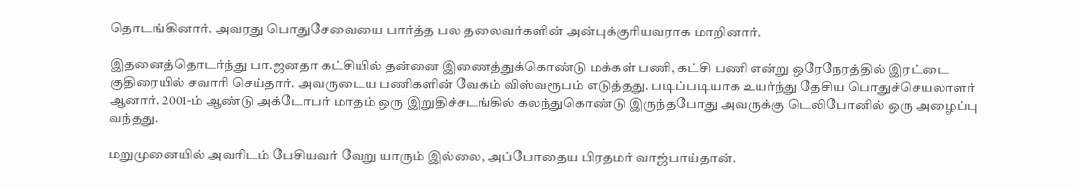தொடங்கினார். அவரது பொதுசேவையை பார்த்த பல தலைவர்களின் அன்புக்குரியவராக மாறினார்.

இதனைத்தொடர்ந்து பா.ஜனதா கட்சியில் தன்னை இணைத்துக்கொண்டு மக்கள் பணி, கட்சி பணி என்று ஒரேநேரத்தில் இரட்டை குதிரையில் சவாரி செய்தார். அவருடைய பணிகளின் வேகம் விஸ்வரூபம் எடுத்தது. படிப்படியாக உயர்ந்து தேசிய பொதுச்செயலாளர் ஆனார். 2001-ம் ஆண்டு அக்டோபர் மாதம் ஒரு இறுதிச்சடங்கில் கலந்துகொண்டு இருந்தபோது அவருக்கு டெலிபோனில் ஒரு அழைப்பு வந்தது.

மறுமுனையில் அவரிடம் பேசியவர் வேறு யாரும் இல்லை, அப்போதைய பிரதமர் வாஜ்பாய்தான்.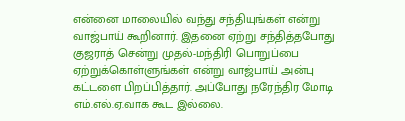என்னை மாலையில் வந்து சந்தியுங்கள் என்று வாஜ்பாய் கூறினார். இதனை ஏற்று சந்தித்தபோது குஜராத் சென்று முதல்-மந்திரி பொறுப்பை ஏற்றுக்கொள்ளுங்கள் என்று வாஜ்பாய் அன்பு கட்டளை பிறப்பித்தார். அப்போது நரேந்திர மோடி எம்.எல்.ஏ.வாக கூட இல்லை.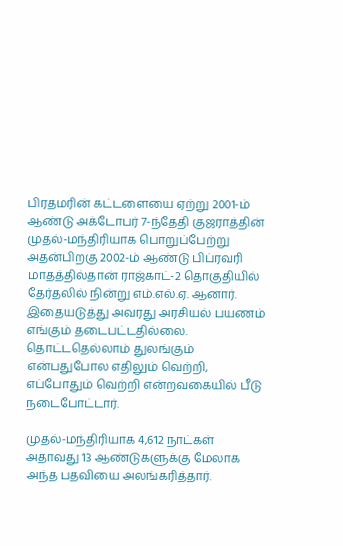பிரதமரின் கட்டளையை ஏற்று 2001-ம் ஆண்டு அக்டோபர் 7-ந்தேதி குஜராத்தின் முதல்-மந்திரியாக பொறுப்பேற்று அதன்பிறகு 2002-ம் ஆண்டு பிப்ரவரி மாதத்தில்தான் ராஜ்காட்-2 தொகுதியில் தேர்தலில் நின்று எம்.எல்.ஏ. ஆனார். இதையடுத்து அவரது அரசியல் பயணம் எங்கும் தடைபட்டதில்லை. தொட்டதெல்லாம் துலங்கும் என்பதுபோல எதிலும் வெற்றி, எப்போதும் வெற்றி என்றவகையில் பீடு நடைபோட்டார்.

முதல்-மந்திரியாக 4,612 நாட்கள் அதாவது 13 ஆண்டுகளுக்கு மேலாக அந்த பதவியை அலங்கரித்தார்.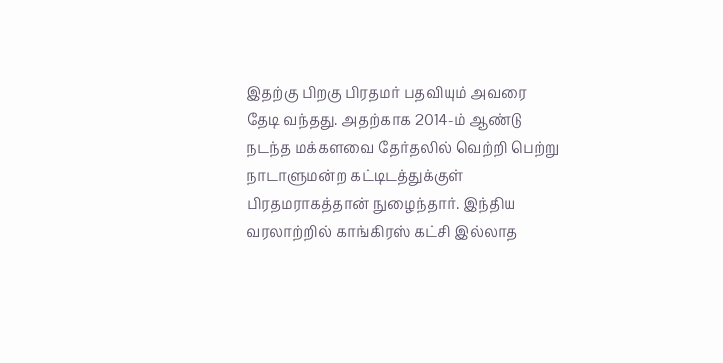இதற்கு பிறகு பிரதமர் பதவியும் அவரை தேடி வந்தது. அதற்காக 2014-ம் ஆண்டு நடந்த மக்களவை தேர்தலில் வெற்றி பெற்று நாடாளுமன்ற கட்டிடத்துக்குள் பிரதமராகத்தான் நுழைந்தார். இந்திய வரலாற்றில் காங்கிரஸ் கட்சி இல்லாத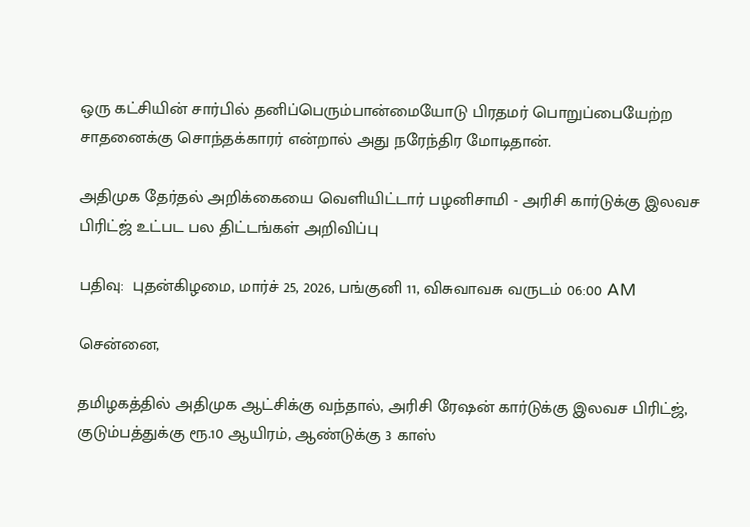ஒரு கட்சியின் சார்பில் தனிப்பெரும்பான்மையோடு பிரதமர் பொறுப்பையேற்ற சாதனைக்கு சொந்தக்காரர் என்றால் அது நரேந்திர மோடிதான்.

அதிமுக தேர்தல் அறிக்கையை வெளியிட்டார் பழனிசாமி - அரிசி கார்டுக்கு இலவச பிரிட்ஜ் உட்பட பல திட்டங்கள் அறிவிப்பு

பதிவு:  புதன்கிழமை, மார்ச் 25, 2026, பங்குனி 11, விசுவாவசு வருடம் 06:00 AM

சென்னை,

தமிழகத்தில் அதிமுக ஆட்சிக்கு வந்தால், அரிசி ரேஷன் கார்டுக்கு இலவச பிரிட்ஜ், குடும்பத்துக்கு ரூ.10 ஆயிரம், ஆண்டுக்கு 3 காஸ்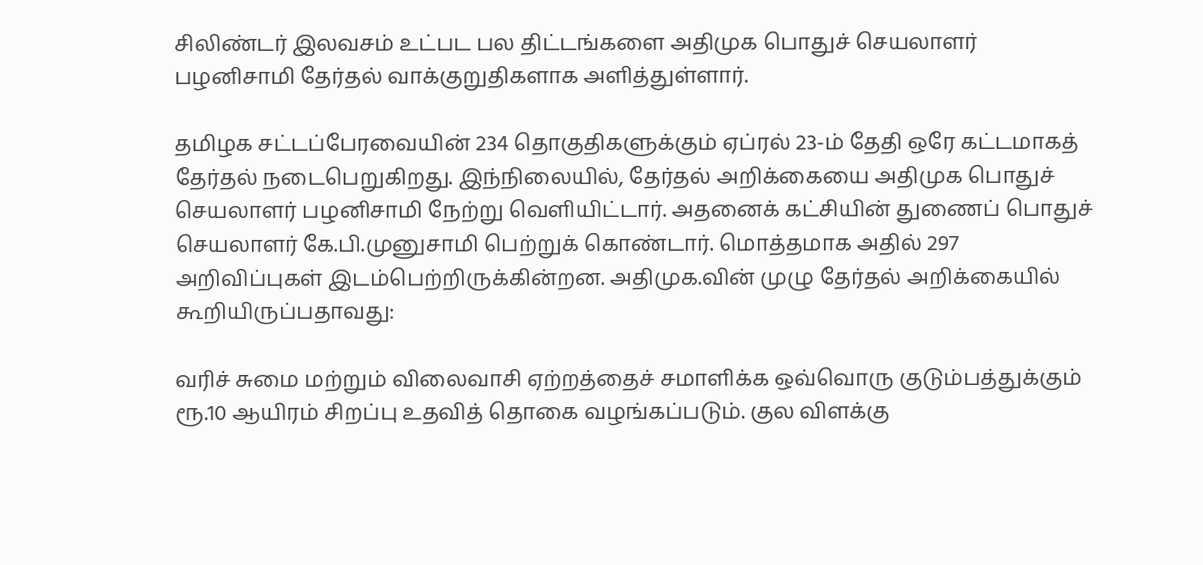சிலிண்டர் இலவசம் உட்பட பல திட்டங்களை அதிமுக பொதுச் செயலாளர் பழனிசாமி தேர்தல் வாக்குறுதிகளாக அளித்துள்ளார்.

தமிழக சட்டப்பேரவையின் 234 தொகுதிகளுக்கும் ஏப்ரல் 23-ம் தேதி ஒரே கட்டமாகத் தேர்தல் நடைபெறுகிறது. இந்நிலையில், தேர்தல் அறிக்கையை அதிமுக பொதுச் செயலாளர் பழனிசாமி நேற்று வெளியிட்டார். அதனைக் கட்சியின் துணைப் பொதுச் செயலாளர் கே.பி.முனுசாமி பெற்றுக் கொண்டார். மொத்தமாக அதில் 297 அறிவிப்புகள் இடம்பெற்றிருக்கின்றன. அதிமுக.வின் முழு தேர்தல் அறிக்கையில் கூறியிருப்பதாவது:

வரிச் சுமை மற்றும் விலைவாசி ஏற்றத்தைச் சமாளிக்க ஒவ்வொரு குடும்பத்துக்கும் ரூ.10 ஆயிரம் சிறப்பு உதவித் தொகை வழங்கப்படும். குல விளக்கு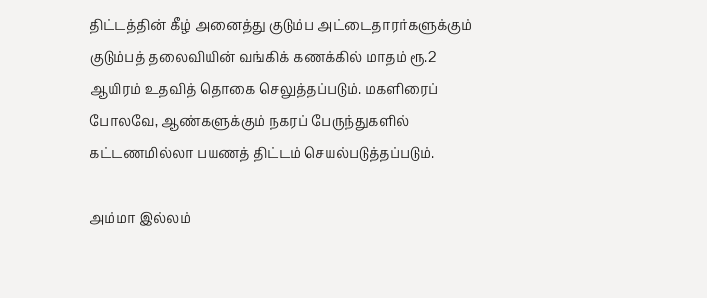திட்டத்தின் கீழ் அனைத்து குடும்ப அட்டைதாரர்களுக்கும் குடும்பத் தலைவியின் வங்கிக் கணக்கில் மாதம் ரூ.2 ஆயிரம் உதவித் தொகை செலுத்தப்படும். மகளிரைப் போலவே, ஆண்களுக்கும் நகரப் பேருந்துகளில் கட்டணமில்லா பயணத் திட்டம் செயல்படுத்தப்படும்.

அம்மா இல்லம்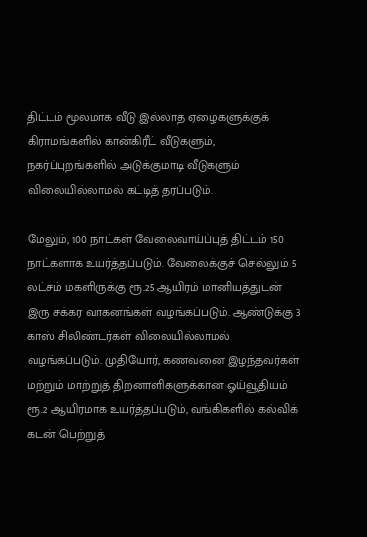திட்டம் மூலமாக வீடு இல்லாத ஏழைகளுக்குக் கிராமங்களில் கான்கிரீட் வீடுகளும், நகர்ப்புறங்களில் அடுக்குமாடி வீடுகளும் விலையில்லாமல் கட்டித் தரப்படும்.

மேலும், 100 நாட்கள் வேலைவாய்ப்புத் திட்டம் 150 நாட்களாக உயர்த்தப்படும். வேலைக்குச் செல்லும் 5 லட்சம் மகளிருக்கு ரூ.25 ஆயிரம் மானியத்துடன் இரு சக்கர வாகனங்கள் வழங்கப்படும். ஆண்டுக்கு 3 காஸ் சிலிண்டர்கள் விலையில்லாமல் வழங்கப்படும். முதியோர், கணவனை இழந்தவர்கள் மற்றும் மாற்றுத் திறனாளிகளுக்கான ஓய்வூதியம் ரூ.2 ஆயிரமாக உயர்த்தப்படும், வங்கிகளில் கல்விக் கடன் பெற்றுத்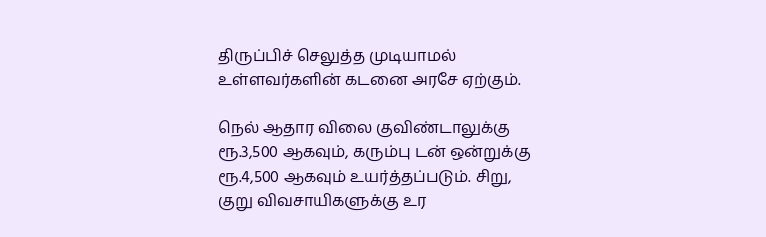திருப்பிச் செலுத்த முடியாமல் உள்ளவர்களின் கடனை அரசே ஏற்கும்.

நெல் ஆதார விலை குவிண்டாலுக்கு ரூ.3,500 ஆகவும், கரும்பு டன் ஒன்றுக்கு ரூ.4,500 ஆகவும் உயர்த்தப்படும். சிறு, குறு விவசாயிகளுக்கு உர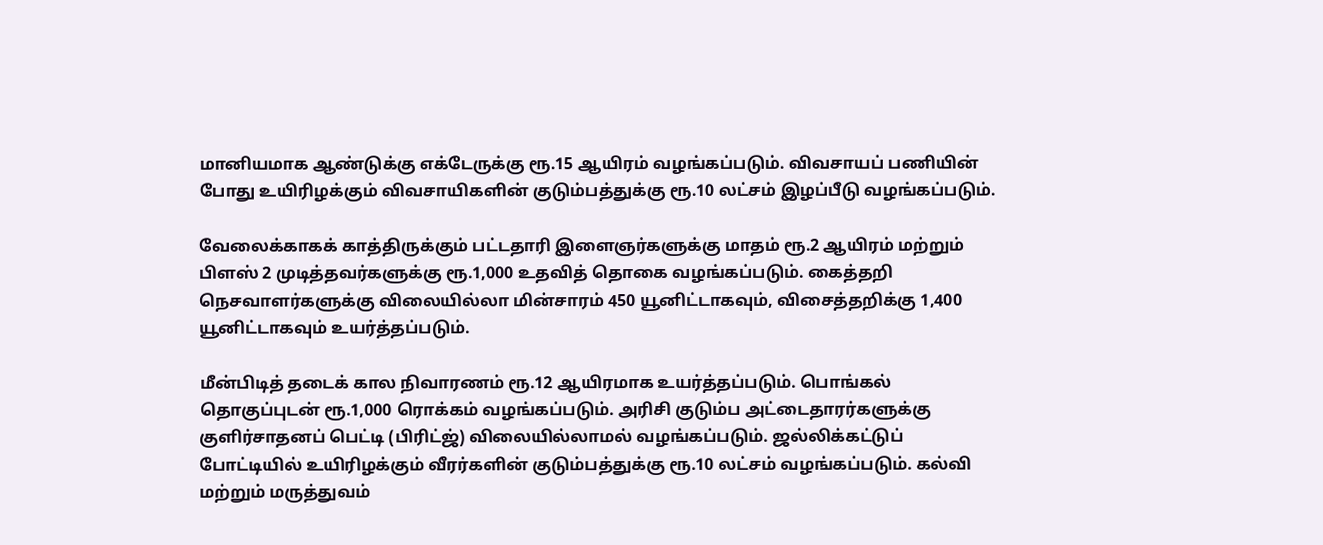மானியமாக ஆண்டுக்கு எக்டேருக்கு ரூ.15 ஆயிரம் வழங்கப்படும். விவசாயப் பணியின் போது உயிரிழக்கும் விவசாயிகளின் குடும்பத்துக்கு ரூ.10 லட்சம் இழப்பீடு வழங்கப்படும்.

வேலைக்காகக் காத்திருக்கும் பட்டதாரி இளைஞர்களுக்கு மாதம் ரூ.2 ஆயிரம் மற்றும் பிளஸ் 2 முடித்தவர்களுக்கு ரூ.1,000 உதவித் தொகை வழங்கப்படும். கைத்தறி நெசவாளர்களுக்கு விலையில்லா மின்சாரம் 450 யூனிட்டாகவும், விசைத்தறிக்கு 1,400 யூனிட்டாகவும் உயர்த்தப்படும்.

மீன்பிடித் தடைக் கால நிவாரணம் ரூ.12 ஆயிரமாக உயர்த்தப்படும். பொங்கல் தொகுப்புடன் ரூ.1,000 ரொக்கம் வழங்கப்படும். அரிசி குடும்ப அட்டைதாரர்களுக்கு குளிர்சாதனப் பெட்டி (பிரிட்ஜ்) விலையில்லாமல் வழங்கப்படும். ஜல்லிக்கட்டுப் போட்டியில் உயிரிழக்கும் வீரர்களின் குடும்பத்துக்கு ரூ.10 லட்சம் வழங்கப்படும். கல்வி மற்றும் மருத்துவம்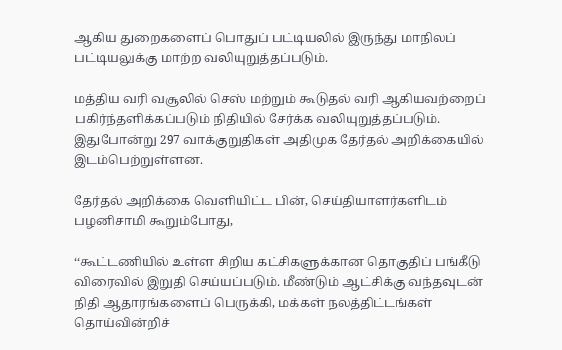ஆகிய துறைகளைப் பொதுப் பட்டியலில் இருந்து மாநிலப் பட்டியலுக்கு மாற்ற வலியுறுத்தப்படும்.

மத்திய வரி வசூலில் செஸ் மற்றும் கூடுதல் வரி ஆகியவற்றைப் பகிர்ந்தளிக்கப்படும் நிதியில் சேர்க்க வலியுறுத்தப்படும். இதுபோன்று 297 வாக்குறுதிகள் அதிமுக தேர்தல் அறிக்கையில் இடம்பெற்றுள்ளன.

தேர்தல் அறிக்கை வெளியிட்ட பின், செய்தியாளர்களிடம் பழனிசாமி கூறும்போது,

‘‘கூட்டணியில் உள்ள சிறிய கட்சிகளுக்கான தொகுதிப் பங்கீடு விரைவில் இறுதி செய்யப்படும். மீண்டும் ஆட்சிக்கு வந்தவுடன் நிதி ஆதாரங்களைப் பெருக்கி, மக்கள் நலத்திட்டங்கள் தொய்வின்றிச்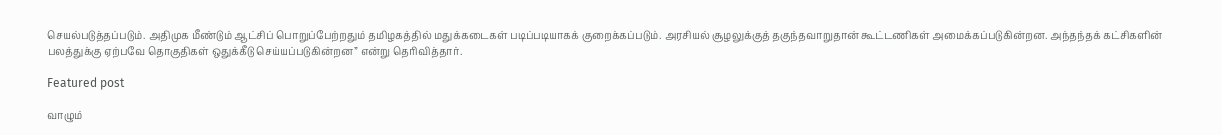செயல்படுத்தப்படும். அதிமுக மீண்டும் ஆட்சிப் பொறுப்பேற்றதும் தமிழகத்தில் மதுக்கடைகள் படிப்படியாகக் குறைக்கப்படும். அரசியல் சூழலுக்குத் தகுந்தவாறுதான் கூட்டணிகள் அமைக்கப்படுகின்றன. அந்தந்தக் கட்சிகளின் பலத்துக்கு ஏற்பவே தொகுதிகள் ஒதுக்கீடு செய்யப்படுகின்றன” என்று தெரிவித்தார்.

Featured post

வாழும்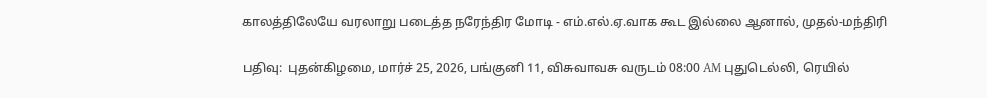காலத்திலேயே வரலாறு படைத்த நரேந்திர மோடி - எம்.எல்.ஏ.வாக கூட இல்லை ஆனால், முதல்-மந்திரி

பதிவு:  புதன்கிழமை, மார்ச் 25, 2026, பங்குனி 11, விசுவாவசு வருடம் 08:00 AM புதுடெல்லி, ரெயில்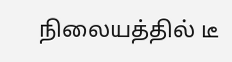நிலையத்தில் டீ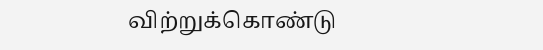விற்றுக்கொண்டு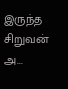இருந்த சிறுவன் அ...